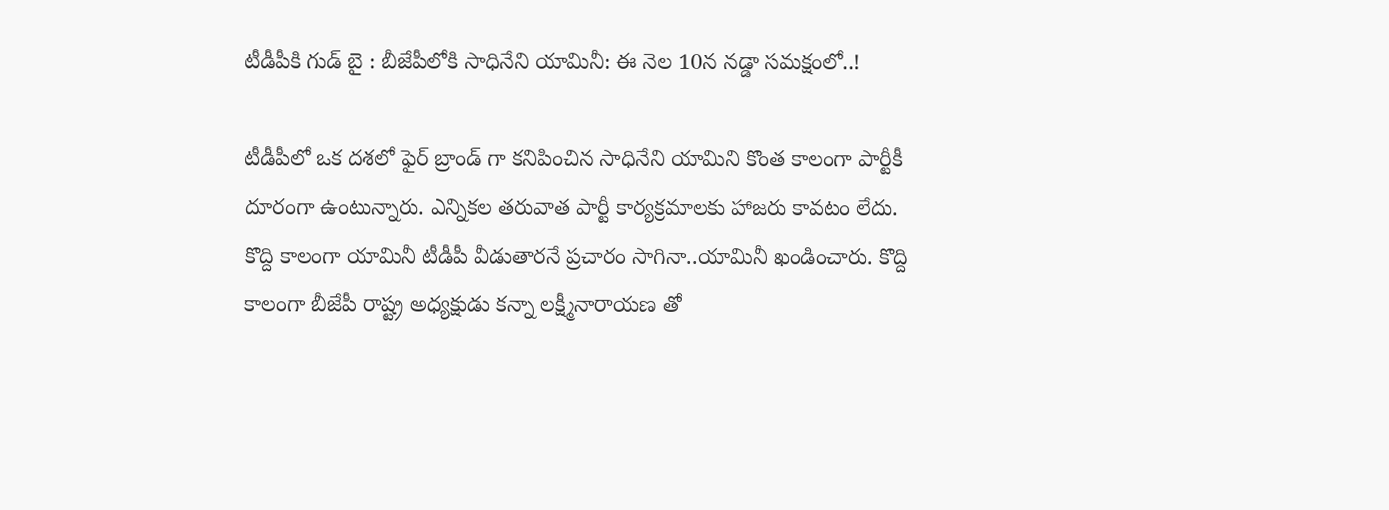టీడీపీకి గుడ్ బై : బీజేపీలోకి సాధినేని యామినీ: ఈ నెల 10న నడ్డా సమక్షంలో..!

టీడీపీలో ఒక దశలో ఫైర్ బ్రాండ్ గా కనిపించిన సాధినేని యామిని కొంత కాలంగా పార్టీకీ దూరంగా ఉంటున్నారు. ఎన్నికల తరువాత పార్టీ కార్యక్రమాలకు హాజరు కావటం లేదు. కొద్ది కాలంగా యామినీ టీడీపీ వీడుతారనే ప్రచారం సాగినా..యామినీ ఖండించారు. కొద్ది కాలంగా బీజేపీ రాష్ట్ర అధ్యక్షుడు కన్నా లక్ష్మీనారాయణ తో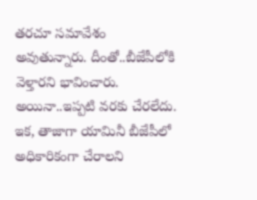తరచూ సమావేశం అవుతున్నారు. దీంతో..బీజేపీలోకి వెళ్తారని భావించారు. అయినా..ఇప్పటి వరకు చేరలేదు. ఇక, తాజాగా యామినీ బీజేపీలో అధికారికంగా చేరాలని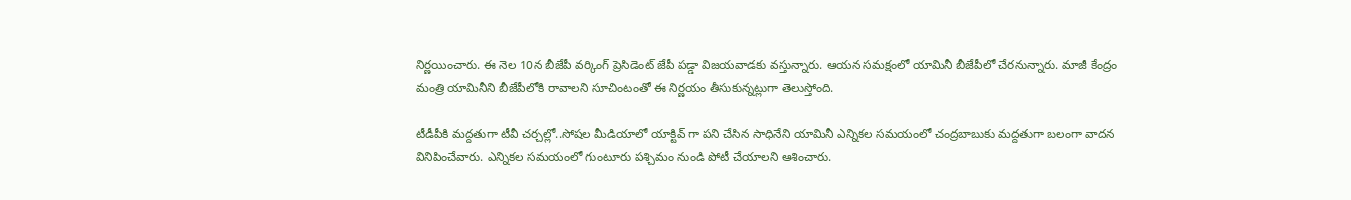నిర్ణయించారు. ఈ నెల 10న బీజేపీ వర్కింగ్ ప్రెసిడెంట్ జేపీ పడ్డా విజయవాడకు వస్తున్నారు. ఆయన సమక్షంలో యామినీ బీజేపీలో చేరనున్నారు. మాజీ కేంద్రం మంత్రి యామినీని బీజేపీలోకి రావాలని సూచింటంతో ఈ నిర్ణయం తీసుకున్నట్లుగా తెలుస్తోంది.

టీడీపీకి మద్దతుగా టీవీ చర్చల్లో..సోషల మీడియాలో యాక్టివ్ గా పని చేసిన సాధినేని యామినీ ఎన్నికల సమయంలో చంద్రబాబుకు మద్దతుగా బలంగా వాదన వినిపించేవారు. ఎన్నికల సమయంలో గుంటూరు పశ్చిమం నుండి పోటీ చేయాలని ఆశించారు.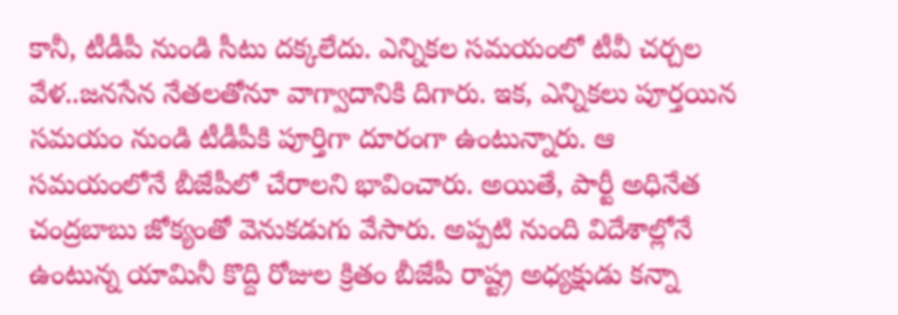కానీ, టీడీపీ నుండి సీటు దక్కలేదు. ఎన్నికల సమయంలో టీవీ చర్చల వేళ..జనసేన నేతలతోనూ వాగ్వాదానికి దిగారు. ఇక, ఎన్నికలు పూర్తయిన సమయం నుండి టీడీపీకి పూర్తిగా దూరంగా ఉంటున్నారు. ఆ సమయంలోనే బీజేపీలో చేరాలని భావించారు. అయితే, పార్టీ అధినేత చంద్రబాబు జోక్యంతో వెనుకడుగు వేసారు. అప్పటి నుంది విదేశాల్లోనే ఉంటున్న యామినీ కొద్ది రోజుల క్రితం బీజేపీ రాష్ట్ర అధ్యక్షుడు కన్నా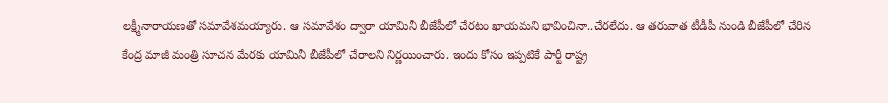లక్ష్మీనారాయణతో సమావేశమయ్యారు. ఆ సమావేశం ద్వారా యామినీ బీజేపీలో చేరటం ఖాయమని భావించినా..చేరలేదు. ఆ తరువాత టీడీపీ నుండి బీజేపీలో చేరిన కేంద్ర మాజీ మంత్రి సూచన మేరకు యామినీ బీజేపీలో చేరాలని నిర్ణయించారు. ఇందు కోసం ఇప్పటికే పార్టీ రాష్ట్ర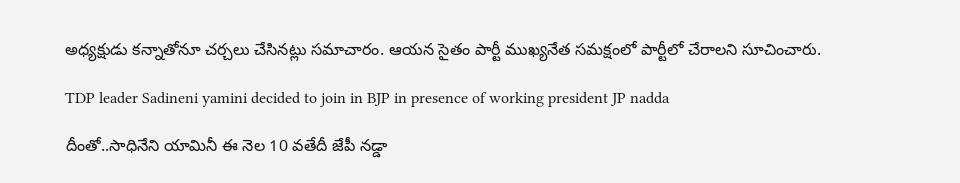అధ్యక్షుడు కన్నాతోనూ చర్చలు చేసినట్లు సమాచారం. ఆయన సైతం పార్టీ ముఖ్యనేత సమక్షంలో పార్టీలో చేరాలని సూచించారు.

TDP leader Sadineni yamini decided to join in BJP in presence of working president JP nadda

దీంతో..సాధినేని యామినీ ఈ నెల 10 వతేదీ జేపీ నడ్డా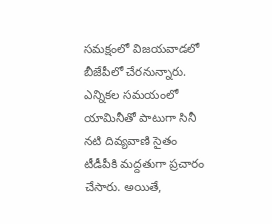సమక్షంలో విజయవాడలో బీజేపీలో చేరనున్నారు. ఎన్నికల సమయంలో యామినీతో పాటుగా సినీ నటి దివ్యవాణి సైతం టీడీపీకి మద్దతుగా ప్రచారం చేసారు. అయితే,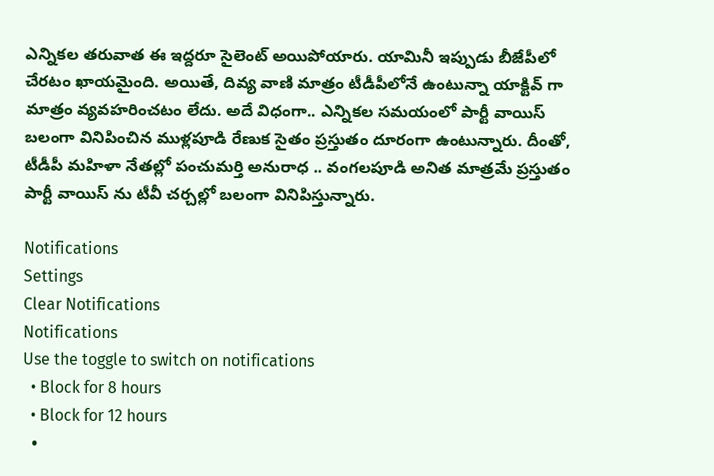ఎన్నికల తరువాత ఈ ఇద్దరూ సైలెంట్ అయిపోయారు. యామినీ ఇప్పుడు బీజేపీలో చేరటం ఖాయమైంది. అయితే, దివ్య వాణి మాత్రం టీడీపీలోనే ఉంటున్నా యాక్టివ్ గా మాత్రం వ్యవహరించటం లేదు. అదే విధంగా.. ఎన్నికల సమయంలో పార్టీ వాయిస్ బలంగా వినిపించిన ముళ్లపూడి రేణుక సైతం ప్రస్తుతం దూరంగా ఉంటున్నారు. దీంతో, టీడీపీ మహిళా నేతల్లో పంచుమర్తి అనురాధ .. వంగలపూడి అనిత మాత్రమే ప్రస్తుతం పార్టీ వాయిస్ ను టీవీ చర్చల్లో బలంగా వినిపిస్తున్నారు.

Notifications
Settings
Clear Notifications
Notifications
Use the toggle to switch on notifications
  • Block for 8 hours
  • Block for 12 hours
  •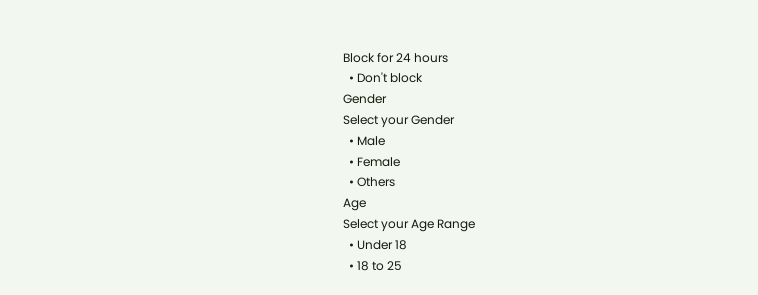Block for 24 hours
  • Don't block
Gender
Select your Gender
  • Male
  • Female
  • Others
Age
Select your Age Range
  • Under 18
  • 18 to 25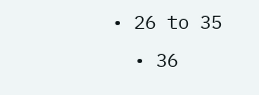• 26 to 35
  • 36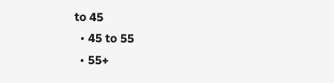to 45
  • 45 to 55
  • 55+